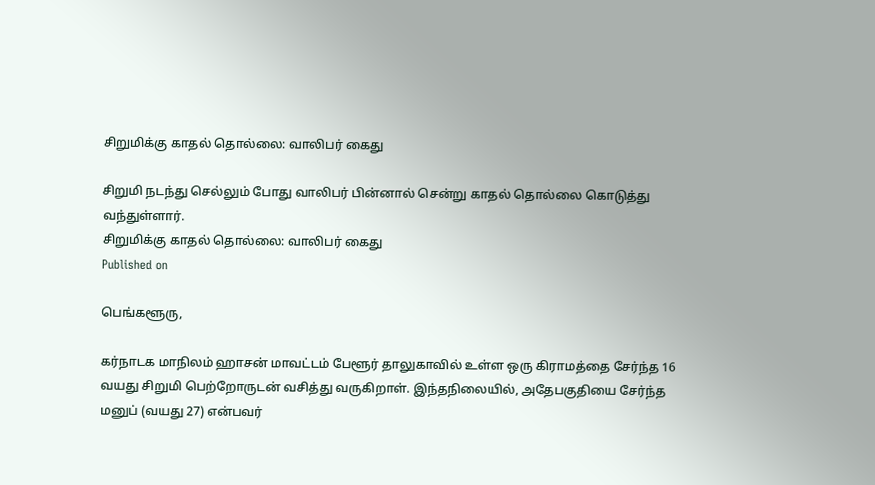சிறுமிக்கு காதல் தொல்லை: வாலிபர் கைது

சிறுமி நடந்து செல்லும் போது வாலிபர் பின்னால் சென்று காதல் தொல்லை கொடுத்து வந்துள்ளார்.
சிறுமிக்கு காதல் தொல்லை: வாலிபர் கைது
Published on

பெங்களூரு,

கர்நாடக மாநிலம் ஹாசன் மாவட்டம் பேளூர் தாலுகாவில் உள்ள ஒரு கிராமத்தை சேர்ந்த 16 வயது சிறுமி பெற்றோருடன் வசித்து வருகிறாள். இந்தநிலையில், அதேபகுதியை சேர்ந்த மனுப் (வயது 27) என்பவர்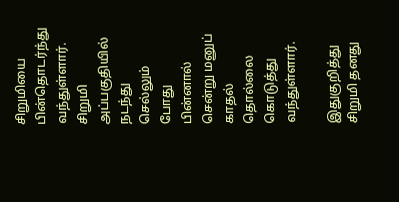சிறுமியை பின்தொடர்ந்து வந்துள்ளார். சிறுமி அப்பகுதியில் நடந்து செல்லும் போது பின்னால் சென்று மனுப் காதல் தொல்லை கொடுத்து வந்துள்ளார்.

இதுகுறித்து சிறுமி தனது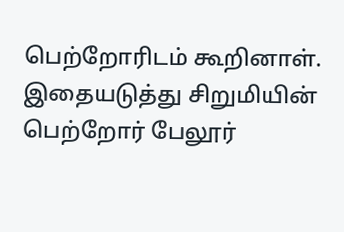பெற்றோரிடம் கூறினாள். இதையடுத்து சிறுமியின் பெற்றோர் பேலூர்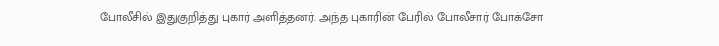போலீசில் இதுகுறித்து புகார் அளித்தனர். அந்த புகாரின் பேரில் போலீசார் போக்சோ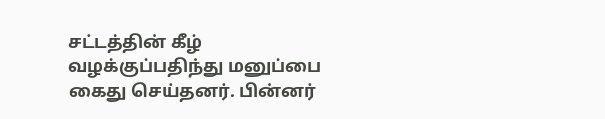சட்டத்தின் கீழ் வழக்குப்பதிந்து மனுப்பை கைது செய்தனர். பின்னர்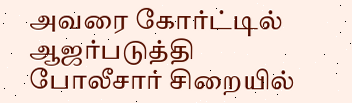அவரை கோர்ட்டில் ஆஜர்படுத்தி போலீசார் சிறையில்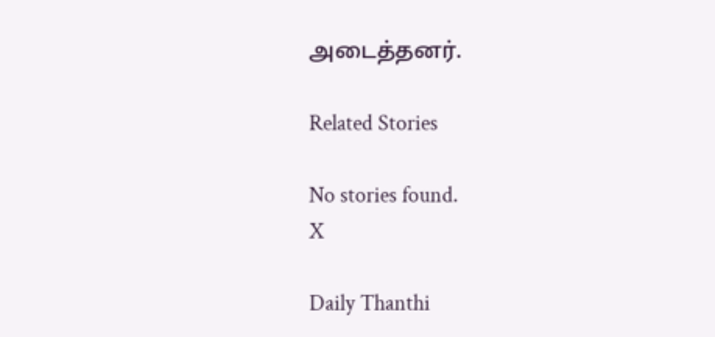அடைத்தனர்.

Related Stories

No stories found.
X

Daily Thanthi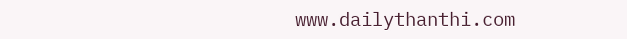www.dailythanthi.com